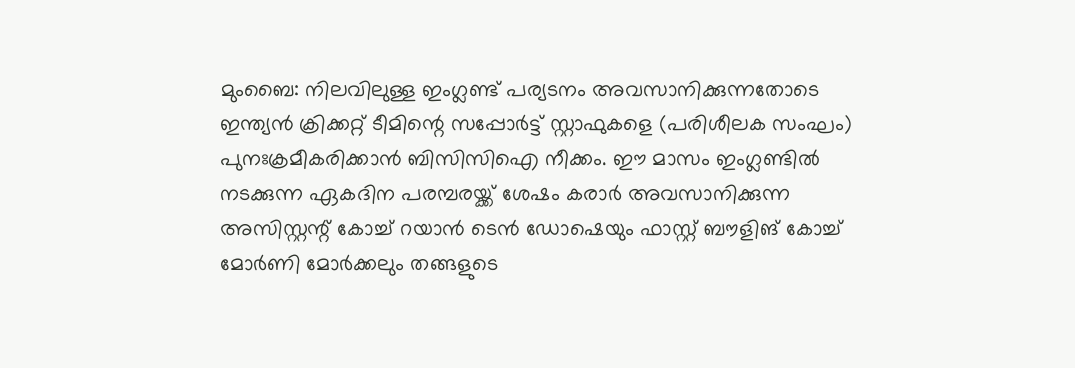മുംബൈ: നിലവിലുള്ള ഇംഗ്ലണ്ട് പര്യടനം അവസാനിക്കുന്നതോടെ ഇന്ത്യൻ ക്രിക്കറ്റ് ടീമിന്റെ സപ്പോർട്ട് സ്റ്റാഫുകളെ (പരിശീലക സംഘം) പുനഃക്രമീകരിക്കാൻ ബിസിസിഐ നീക്കം. ഈ മാസം ഇംഗ്ലണ്ടിൽ നടക്കുന്ന ഏകദിന പരമ്പരയ്ക്ക് ശേഷം കരാർ അവസാനിക്കുന്ന അസിസ്റ്റന്റ് കോച്ച് റയാൻ ടെൻ ഡോഷെയും ഫാസ്റ്റ് ബൗളിങ് കോച്ച് മോർണി മോർക്കലും തങ്ങളുടെ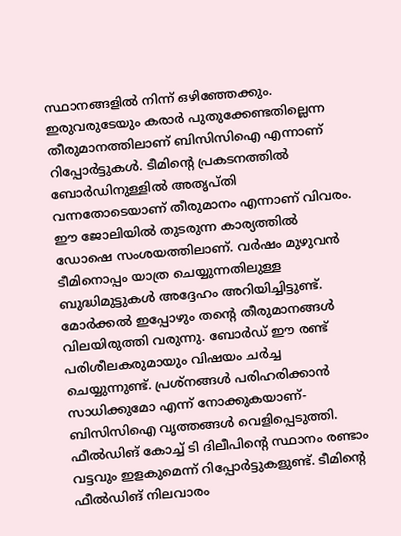സ്ഥാനങ്ങളിൽ നിന്ന് ഒഴിഞ്ഞേക്കും. ഇരുവരുടേയും കരാർ പുതുക്കേണ്ടതില്ലെന്ന തീരുമാനത്തിലാണ് ബിസിസിഐ എന്നാണ് റിപ്പോർട്ടുകൾ. ടീമിന്റെ പ്രകടനത്തിൽ ബോർഡിനുള്ളിൽ അതൃപ്തി വന്നതോടെയാണ് തീരുമാനം എന്നാണ് വിവരം.
ഈ ജോലിയിൽ തുടരുന്ന കാര്യത്തിൽ ഡോഷെ സംശയത്തിലാണ്. വർഷം മുഴുവൻ ടീമിനൊപ്പം യാത്ര ചെയ്യുന്നതിലുള്ള ബുദ്ധിമുട്ടുകൾ അദ്ദേഹം അറിയിച്ചിട്ടുണ്ട്. മോർക്കൽ ഇപ്പോഴും തന്റെ തീരുമാനങ്ങൾ വിലയിരുത്തി വരുന്നു. ബോർഡ് ഈ രണ്ട് പരിശീലകരുമായും വിഷയം ചർച്ച ചെയ്യുന്നുണ്ട്. പ്രശ്നങ്ങൾ പരിഹരിക്കാൻ സാധിക്കുമോ എന്ന് നോക്കുകയാണ്- ബിസിസിഐ വൃത്തങ്ങൾ വെളിപ്പെടുത്തി.
ഫീൽഡിങ് കോച്ച് ടി ദിലീപിന്റെ സ്ഥാനം രണ്ടാം വട്ടവും ഇളകുമെന്ന് റിപ്പോർട്ടുകളുണ്ട്. ടീമിന്റെ ഫീൽഡിങ് നിലവാരം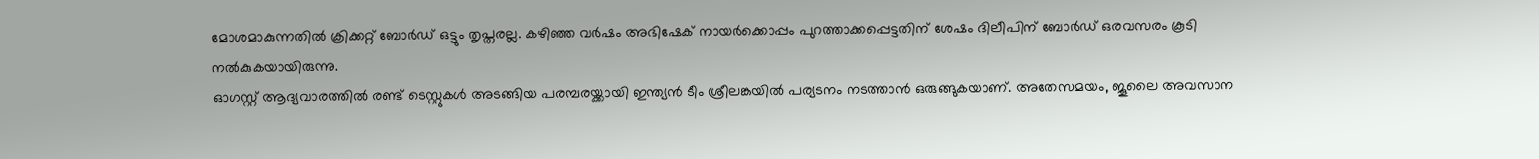മോശമാകുന്നതിൽ ക്രിക്കറ്റ് ബോർഡ് ഒട്ടും തൃപ്തരല്ല. കഴിഞ്ഞ വർഷം അഭിഷേക് നായർക്കൊപ്പം പുറത്താക്കപ്പെട്ടതിന് ശേഷം ദിലീപിന് ബോർഡ് ഒരവസരം കൂടി നൽകുകയായിരുന്നു.
ഓഗസ്റ്റ് ആദ്യവാരത്തിൽ രണ്ട് ടെസ്റ്റുകൾ അടങ്ങിയ പരമ്പരയ്ക്കായി ഇന്ത്യൻ ടീം ശ്രീലങ്കയിൽ പര്യടനം നടത്താൻ ഒരുങ്ങുകയാണ്. അതേസമയം, ജൂലൈ അവസാന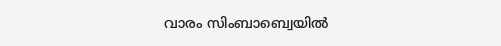വാരം സിംബാബ്വെയിൽ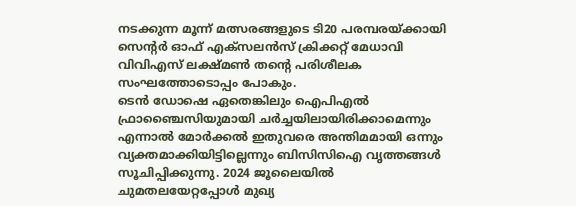നടക്കുന്ന മൂന്ന് മത്സരങ്ങളുടെ ടി20 പരമ്പരയ്ക്കായി സെന്റർ ഓഫ് എക്സലൻസ് ക്രിക്കറ്റ് മേധാവി വിവിഎസ് ലക്ഷ്മൺ തന്റെ പരിശീലക സംഘത്തോടൊപ്പം പോകും.
ടെൻ ഡോഷെ ഏതെങ്കിലും ഐപിഎൽ ഫ്രാഞ്ചൈസിയുമായി ചർച്ചയിലായിരിക്കാമെന്നും എന്നാൽ മോർക്കൽ ഇതുവരെ അന്തിമമായി ഒന്നും വ്യക്തമാക്കിയിട്ടില്ലെന്നും ബിസിസിഐ വൃത്തങ്ങൾ സൂചിപ്പിക്കുന്നു. 2024 ജൂലൈയിൽ ചുമതലയേറ്റപ്പോൾ മുഖ്യ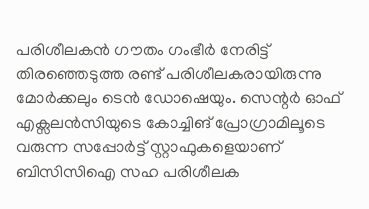പരിശീലകൻ ഗൗതം ഗംഭീർ നേരിട്ട് തിരഞ്ഞെടുത്ത രണ്ട് പരിശീലകരായിരുന്നു മോർക്കലും ടെൻ ഡോഷെയും. സെന്റർ ഓഫ് എക്സലൻസിയുടെ കോച്ചിങ് പ്രോഗ്രാമിലൂടെ വരുന്ന സപ്പോർട്ട് സ്റ്റാഫുകളെയാണ് ബിസിസിഐ സഹ പരിശീലക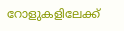റോളുകളിലേക്ക്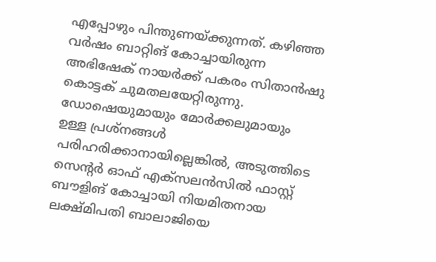എപ്പോഴും പിന്തുണയ്ക്കുന്നത്. കഴിഞ്ഞ വർഷം ബാറ്റിങ് കോച്ചായിരുന്ന അഭിഷേക് നായർക്ക് പകരം സിതാൻഷു കൊട്ടക് ചുമതലയേറ്റിരുന്നു. ഡോഷെയുമായും മോർക്കലുമായും ഉള്ള പ്രശ്നങ്ങൾ പരിഹരിക്കാനായില്ലെങ്കിൽ, അടുത്തിടെ സെന്റർ ഓഫ് എക്സലൻസിൽ ഫാസ്റ്റ് ബൗളിങ് കോച്ചായി നിയമിതനായ ലക്ഷ്മിപതി ബാലാജിയെ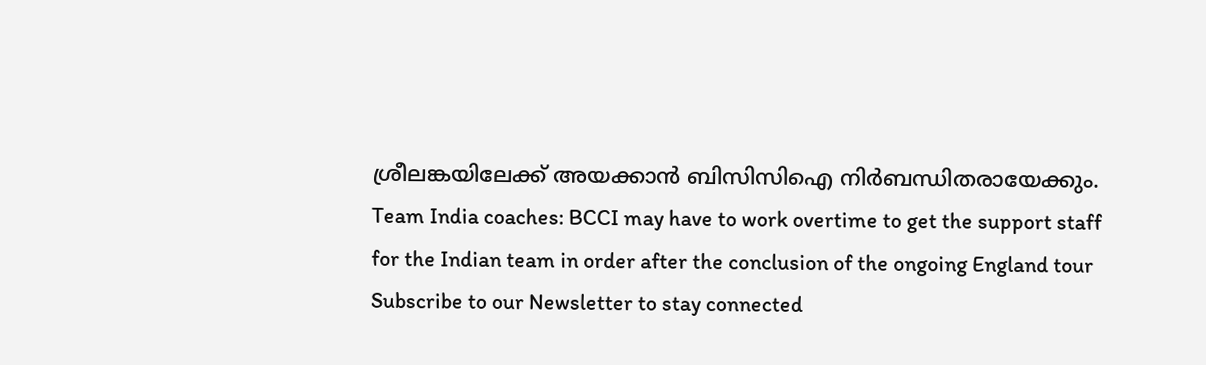ശ്രീലങ്കയിലേക്ക് അയക്കാൻ ബിസിസിഐ നിർബന്ധിതരായേക്കും.
Team India coaches: BCCI may have to work overtime to get the support staff for the Indian team in order after the conclusion of the ongoing England tour
Subscribe to our Newsletter to stay connected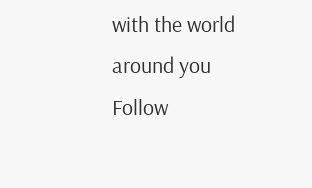with the world around you
Follow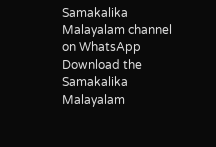Samakalika Malayalam channel on WhatsApp
Download the Samakalika Malayalam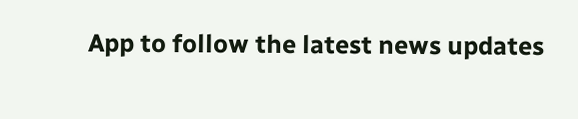App to follow the latest news updates